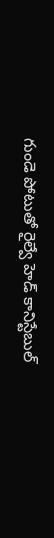గుండె పోటుతో రైల్వే హెడ్ కానిస్టేబుల్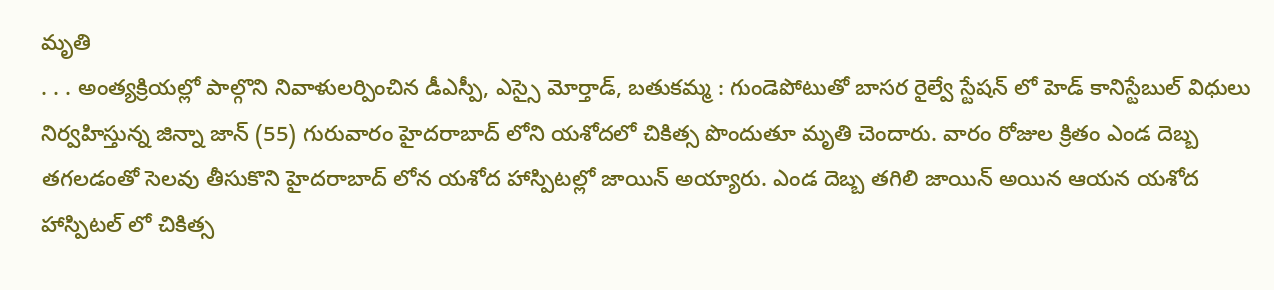మృతి
. . . అంత్యక్రియల్లో పాల్గొని నివాళులర్పించిన డీఎస్పీ, ఎస్సై మోర్తాడ్, బతుకమ్మ : గుండెపోటుతో బాసర రైల్వే స్టేషన్ లో హెడ్ కానిస్టేబుల్ విధులు నిర్వహిస్తున్న జిన్నా జాన్ (55) గురువారం హైదరాబాద్ లోని యశోదలో చికిత్స పొందుతూ మృతి చెందారు. వారం రోజుల క్రితం ఎండ దెబ్బ తగలడంతో సెలవు తీసుకొని హైదరాబాద్ లోన యశోద హాస్పిటల్లో జాయిన్ అయ్యారు. ఎండ దెబ్బ తగిలి జాయిన్ అయిన ఆయన యశోద హాస్పిటల్ లో చికిత్స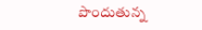పొందుతున్న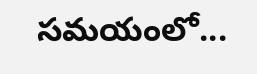సమయంలో...